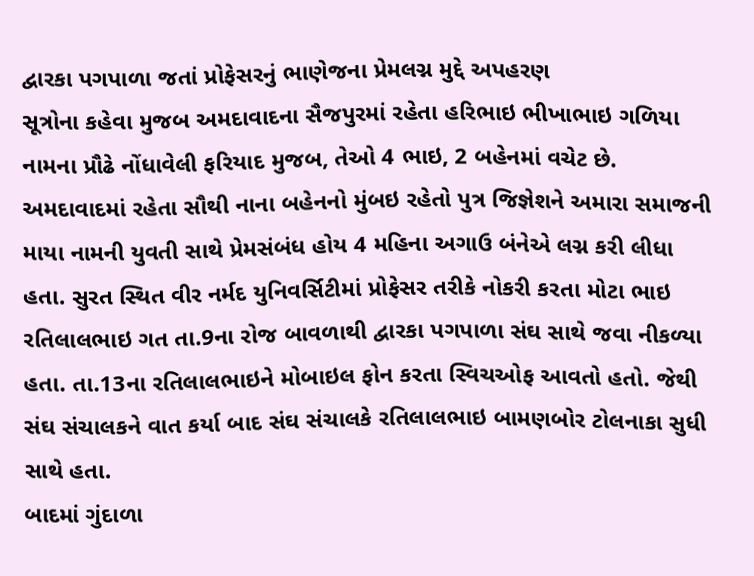દ્વારકા પગપાળા જતાં પ્રોફેસરનું ભાણેજના પ્રેમલગ્ન મુદ્દે અપહરણ
સૂત્રોના કહેવા મુજબ અમદાવાદના સૈજપુરમાં રહેતા હરિભાઇ ભીખાભાઇ ગળિયા નામના પ્રૌઢે નોંધાવેલી ફરિયાદ મુજબ, તેઓ 4 ભાઇ, 2 બહેનમાં વચેટ છે. અમદાવાદમાં રહેતા સૌથી નાના બહેનનો મુંબઇ રહેતો પુત્ર જિજ્ઞેશને અમારા સમાજની માયા નામની યુવતી સાથે પ્રેમસંબંધ હોય 4 મહિના અગાઉ બંનેએ લગ્ન કરી લીધા હતા. સુરત સ્થિત વીર નર્મદ યુનિવર્સિટીમાં પ્રોફેસર તરીકે નોકરી કરતા મોટા ભાઇ રતિલાલભાઇ ગત તા.9ના રોજ બાવળાથી દ્વારકા પગપાળા સંઘ સાથે જવા નીકળ્યા હતા. તા.13ના રતિલાલભાઇને મોબાઇલ ફોન કરતા સ્વિચઓફ આવતો હતો. જેથી સંઘ સંચાલકને વાત કર્યા બાદ સંઘ સંચાલકે રતિલાલભાઇ બામણબોર ટોલનાકા સુધી સાથે હતા.
બાદમાં ગુંદાળા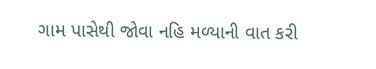ગામ પાસેથી જોવા નહિ મળ્યાની વાત કરી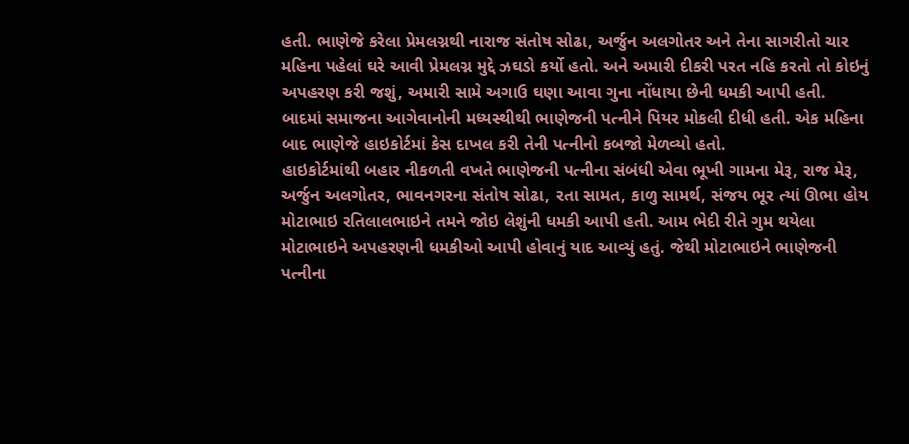હતી. ભાણેજે કરેલા પ્રેમલગ્નથી નારાજ સંતોષ સોઢા, અર્જુન અલગોતર અને તેના સાગરીતો ચાર મહિના પહેલાં ઘરે આવી પ્રેમલગ્ન મુદ્દે ઝઘડો કર્યો હતો. અને અમારી દીકરી પરત નહિ કરતો તો કોઇનું અપહરણ કરી જશું, અમારી સામે અગાઉ ઘણા આવા ગુના નોંધાયા છેની ધમકી આપી હતી. બાદમાં સમાજના આગેવાનોની મધ્યસ્થીથી ભાણેજની પત્નીને પિયર મોકલી દીધી હતી. એક મહિના બાદ ભાણેજે હાઇકોર્ટમાં કેસ દાખલ કરી તેની પત્નીનો કબજો મેળવ્યો હતો.
હાઇકોર્ટમાંથી બહાર નીકળતી વખતે ભાણેજની પત્નીના સંબંધી એવા ભૂખી ગામના મેરૂ, રાજ મેરૂ, અર્જુન અલગોતર, ભાવનગરના સંતોષ સોઢા, રતા સામત, કાળુ સામર્થ, સંજય ભૂર ત્યાં ઊભા હોય મોટાભાઇ રતિલાલભાઇને તમને જોઇ લેશુંની ધમકી આપી હતી. આમ ભેદી રીતે ગુમ થયેલા મોટાભાઇને અપહરણની ધમકીઓ આપી હોવાનું યાદ આવ્યું હતું. જેથી મોટાભાઇને ભાણેજની પત્નીના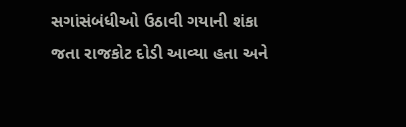સગાંસંબંધીઓ ઉઠાવી ગયાની શંકા જતા રાજકોટ દોડી આવ્યા હતા અને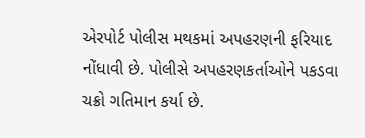એરપોર્ટ પોલીસ મથકમાં અપહરણની ફરિયાદ નોંધાવી છે. પોલીસે અપહરણકર્તાઓને પકડવા ચક્રો ગતિમાન કર્યા છે.